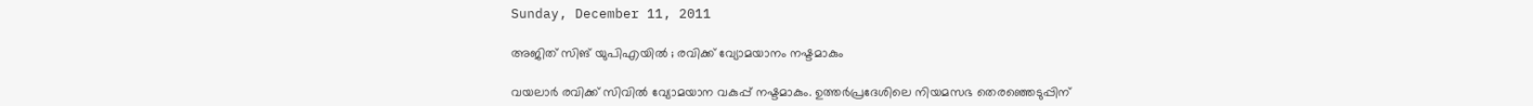Sunday, December 11, 2011

അജിത് സിങ് യുപിഎയില്‍ ; രവിക്ക് വ്യോമയാനം നഷ്ടമാകും

വയലാര്‍ രവിക്ക് സിവില്‍ വ്യോമയാന വകുപ്പ് നഷ്ടമാകും. ഉത്തര്‍പ്രദേശിലെ നിയമസഭ തെരഞ്ഞെടുപ്പിന്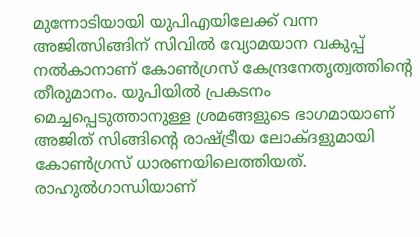മുന്നോടിയായി യുപിഎയിലേക്ക് വന്ന അജിത്സിങ്ങിന് സിവില്‍ വ്യോമയാന വകുപ്പ് നല്‍കാനാണ് കോണ്‍ഗ്രസ് കേന്ദ്രനേതൃത്വത്തിന്റെ തീരുമാനം. യുപിയില്‍ പ്രകടനം മെച്ചപ്പെടുത്താനുള്ള ശ്രമങ്ങളുടെ ഭാഗമായാണ് അജിത് സിങ്ങിന്റെ രാഷ്ട്രീയ ലോക്ദളുമായി കോണ്‍ഗ്രസ് ധാരണയിലെത്തിയത്. രാഹുല്‍ഗാന്ധിയാണ്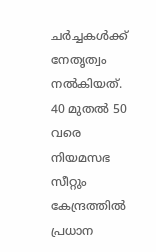ചര്‍ച്ചകള്‍ക്ക് നേതൃത്വം നല്‍കിയത്. 40 മുതല്‍ 50 വരെ നിയമസഭ സീറ്റും കേന്ദ്രത്തില്‍ പ്രധാന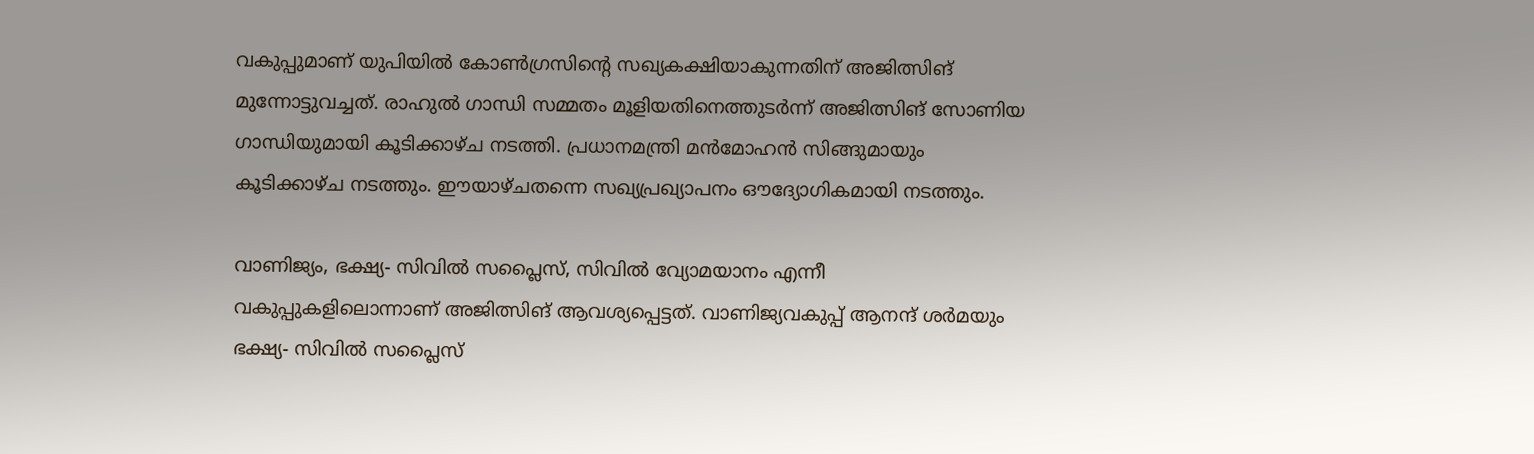വകുപ്പുമാണ് യുപിയില്‍ കോണ്‍ഗ്രസിന്റെ സഖ്യകക്ഷിയാകുന്നതിന് അജിത്സിങ് മുന്നോട്ടുവച്ചത്. രാഹുല്‍ ഗാന്ധി സമ്മതം മൂളിയതിനെത്തുടര്‍ന്ന് അജിത്സിങ് സോണിയ ഗാന്ധിയുമായി കൂടിക്കാഴ്ച നടത്തി. പ്രധാനമന്ത്രി മന്‍മോഹന്‍ സിങ്ങുമായും കൂടിക്കാഴ്ച നടത്തും. ഈയാഴ്ചതന്നെ സഖ്യപ്രഖ്യാപനം ഔദ്യോഗികമായി നടത്തും.

വാണിജ്യം, ഭക്ഷ്യ- സിവില്‍ സപ്ലൈസ്, സിവില്‍ വ്യോമയാനം എന്നീ വകുപ്പുകളിലൊന്നാണ് അജിത്സിങ് ആവശ്യപ്പെട്ടത്. വാണിജ്യവകുപ്പ് ആനന്ദ് ശര്‍മയും ഭക്ഷ്യ- സിവില്‍ സപ്ലൈസ്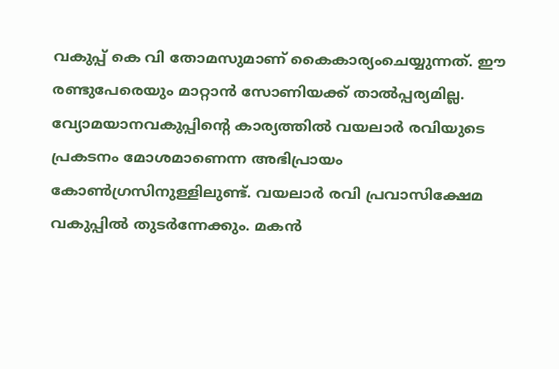വകുപ്പ് കെ വി തോമസുമാണ് കൈകാര്യംചെയ്യുന്നത്. ഈ രണ്ടുപേരെയും മാറ്റാന്‍ സോണിയക്ക് താല്‍പ്പര്യമില്ല. വ്യോമയാനവകുപ്പിന്റെ കാര്യത്തില്‍ വയലാര്‍ രവിയുടെ പ്രകടനം മോശമാണെന്ന അഭിപ്രായം കോണ്‍ഗ്രസിനുള്ളിലുണ്ട്. വയലാര്‍ രവി പ്രവാസിക്ഷേമ വകുപ്പില്‍ തുടര്‍ന്നേക്കും. മകന്‍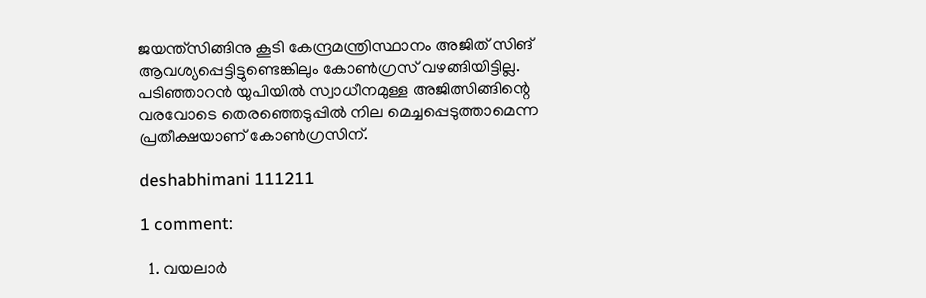ജയന്ത്സിങ്ങിനു കൂടി കേന്ദ്രമന്ത്രിസ്ഥാനം അജിത് സിങ് ആവശ്യപ്പെട്ടിട്ടുണ്ടെങ്കിലും കോണ്‍ഗ്രസ് വഴങ്ങിയിട്ടില്ല. പടിഞ്ഞാറന്‍ യുപിയില്‍ സ്വാധീനമുള്ള അജിത്സിങ്ങിന്റെ വരവോടെ തെരഞ്ഞെടുപ്പില്‍ നില മെച്ചപ്പെടുത്താമെന്ന പ്രതീക്ഷയാണ് കോണ്‍ഗ്രസിന്.

deshabhimani 111211

1 comment:

  1. വയലാര്‍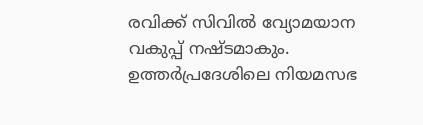രവിക്ക് സിവില്‍ വ്യോമയാന വകുപ്പ് നഷ്ടമാകും. ഉത്തര്‍പ്രദേശിലെ നിയമസഭ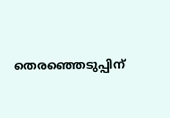തെരഞ്ഞെടുപ്പിന്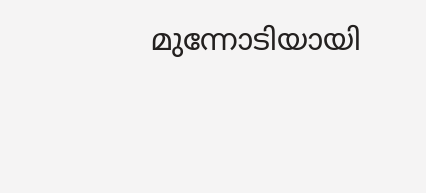മുന്നോടിയായി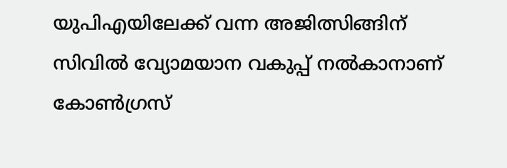യുപിഎയിലേക്ക് വന്ന അജിത്സിങ്ങിന് സിവില്‍ വ്യോമയാന വകുപ്പ് നല്‍കാനാണ് കോണ്‍ഗ്രസ്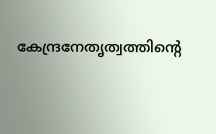കേന്ദ്രനേതൃത്വത്തിന്റെ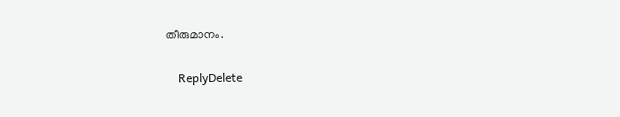തീരുമാനം.

    ReplyDelete